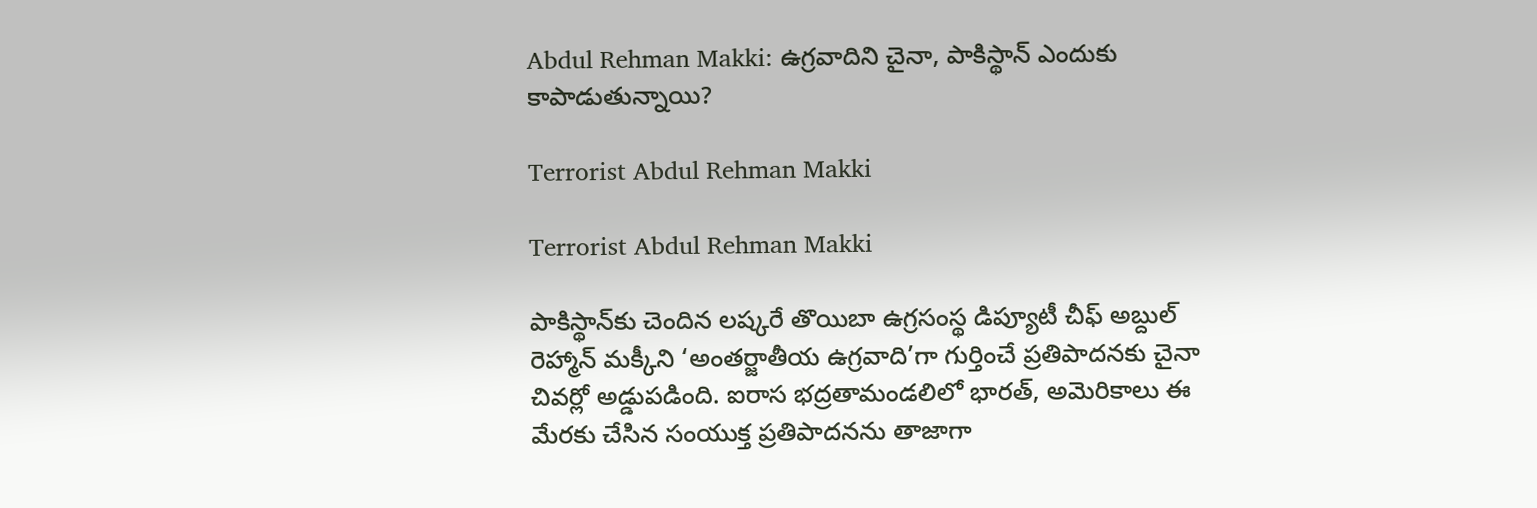Abdul Rehman Makki: ఉగ్రవాదిని చైనా, పాకిస్థాన్ ఎందుకు కాపాడుతున్నాయి?

Terrorist Abdul Rehman Makki

Terrorist Abdul Rehman Makki

పాకిస్థాన్‌కు చెందిన లష్కరే తొయిబా ఉగ్రసంస్థ డిప్యూటీ చీఫ్‌ అబ్దుల్‌ రెహ్మాన్‌ మక్కీని ‘అంతర్జాతీయ ఉగ్రవాది’గా గుర్తించే ప్రతిపాదనకు చైనా చివర్లో అడ్డుపడింది. ఐరాస భద్రతామండలిలో భారత్‌, అమెరికాలు ఈ మేరకు చేసిన సంయుక్త ప్రతిపాదనను తాజాగా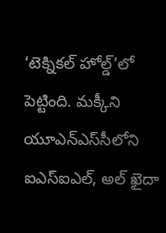‘టెక్నికల్‌ హోల్డ్’లో పెట్టింది. మక్కీని యూఎన్‌ఎస్‌సీలోని ఐఎస్‌ఐఎల్‌, అల్ ఖైదా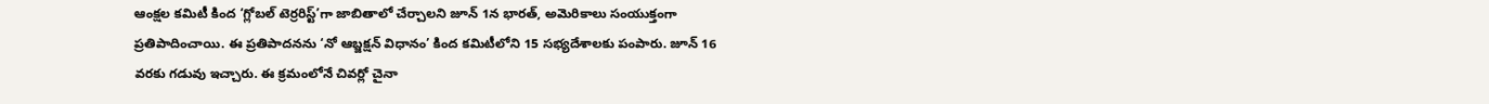ఆంక్షల కమిటీ కింద ‘గ్లోబల్ టెర్రరిస్ట్’గా జాబితాలో చేర్చాలని జూన్ 1న భారత్‌, అమెరికాలు సంయుక్తంగా ప్రతిపాదించాయి. ఈ ప్రతిపాదనను ‘నో ఆబ్జక్షన్‌ విధానం’ కింద కమిటీలోని 15 సభ్యదేశాలకు పంపారు. జూన్‌ 16 వరకు గడువు ఇచ్చారు. ఈ క్రమంలోనే చివర్లో చైనా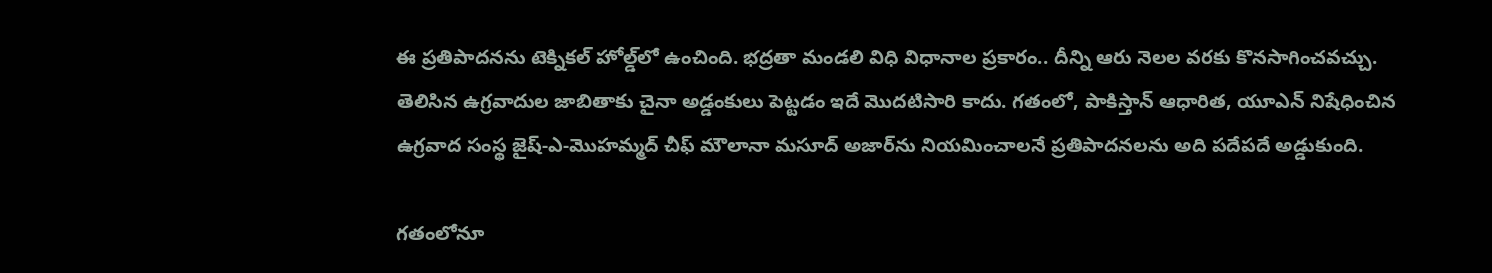ఈ ప్రతిపాదనను టెక్నికల్‌ హోల్డ్‌లో ఉంచింది. భద్రతా మండలి విధి విధానాల ప్రకారం.. దీన్ని ఆరు నెలల వరకు కొనసాగించవచ్చు. తెలిసిన ఉగ్రవాదుల జాబితాకు చైనా అడ్డంకులు పెట్టడం ఇదే మొదటిసారి కాదు. గతంలో, పాకిస్తాన్ ఆధారిత, యూఎన్ నిషేధించిన ఉగ్రవాద సంస్థ జైష్-ఎ-మొహమ్మద్ చీఫ్ మౌలానా మసూద్ అజార్‌ను నియమించాలనే ప్రతిపాదనలను అది పదేపదే అడ్డుకుంది.

గతంలోనూ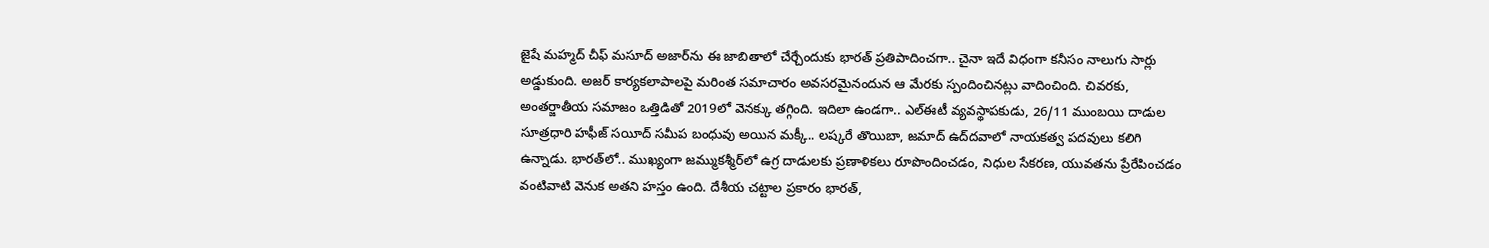జైషే మహ్మద్ చీఫ్ మసూద్ అజార్‌ను ఈ జాబితాలో చేర్చేందుకు భారత్‌ ప్రతిపాదించగా.. చైనా ఇదే విధంగా కనీసం నాలుగు సార్లు అడ్డుకుంది. అజర్ కార్యకలాపాలపై మరింత సమాచారం అవసరమైనందున ఆ మేరకు స్పందించినట్లు వాదించింది. చివరకు, అంతర్జాతీయ సమాజం ఒత్తిడితో 2019లో వెనక్కు తగ్గింది. ఇదిలా ఉండగా.. ఎల్‌ఈటీ వ్యవస్థాపకుడు, 26/11 ముంబయి దాడుల సూత్రధారి హఫీజ్ సయీద్ సమీప బంధువు అయిన మక్కీ.. లష్కరే తొయిబా, జమాద్‌ ఉద్‌దవాలో నాయకత్వ పదవులు కలిగి ఉన్నాడు. భారత్‌లో.. ముఖ్యంగా జమ్ముకశ్మీర్‌లో ఉగ్ర దాడులకు ప్రణాళికలు రూపొందించడం, నిధుల సేకరణ, యువతను ప్రేరేపించడం వంటివాటి వెనుక అతని హస్తం ఉంది. దేశీయ చట్టాల ప్రకారం భారత్‌,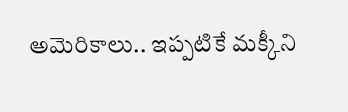అమెరికాలు.. ఇప్పటికే మక్కీని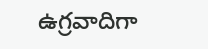ఉగ్రవాదిగా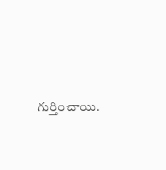గుర్తించాయి.